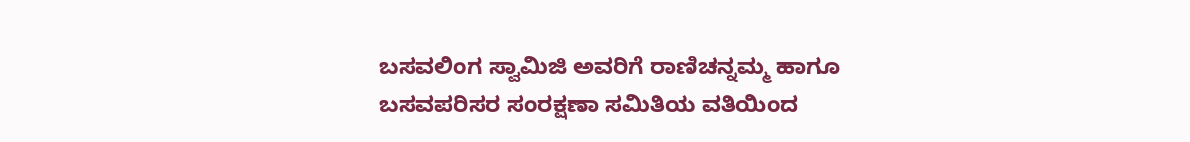ಬಸವಲಿಂಗ ಸ್ವಾಮಿಜಿ ಅವರಿಗೆ ರಾಣಿಚನ್ನಮ್ಮ ಹಾಗೂ ಬಸವಪರಿಸರ ಸಂರಕ್ಷಣಾ ಸಮಿತಿಯ ವತಿಯಿಂದ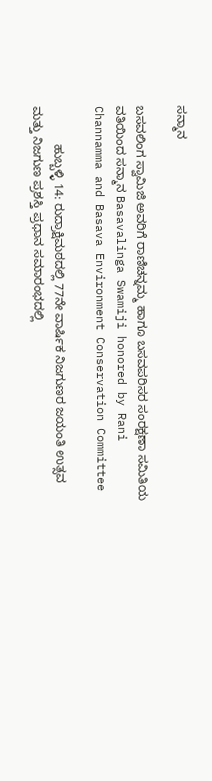ಸನ್ಮಾನ

ಬಸವಲಿಂಗ ಸ್ವಾಮಿಜಿ ಅವರಿಗೆ ರಾಣಿಚನ್ನಮ್ಮ ಹಾಗೂ ಬಸವಪರಿಸರ ಸಂರಕ್ಷಣಾ ಸಮಿತಿಯ ವತಿಯಿಂದ ಸನ್ಮಾನ Basavalinga Swamiji honored by Rani Channamma and Basava Environment Conservation Committee

           ಹುಬ್ಬಳ್ಳಿ 14: ರುದ್ರಾಕ್ಷಿಮಠದಲ್ಲಿ 77ನೇ ವಾರ್ಷಿಕ ನಿಜಗುಣರ ಜಯಂತಿ ಉತ್ಸವ ಮತ್ತು ನಿಜಗುಣ ಪ್ರಶಸ್ತಿ ಪ್ರಧಾನ ಸಮಾರಂಭದಲ್ಲಿ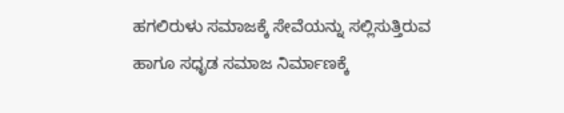ಹಗಲಿರುಳು ಸಮಾಜಕ್ಕೆ ಸೇವೆಯನ್ನು ಸಲ್ಲಿಸುತ್ತಿರುವ ಹಾಗೂ ಸಧೃಡ ಸಮಾಜ ನಿರ್ಮಾಣಕ್ಕೆ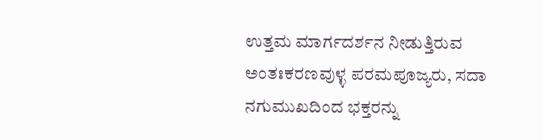ಉತ್ತಮ ಮಾರ್ಗದರ್ಶನ ನೀಡುತ್ತಿರುವ ಅಂತಃಕರಣವುಳ್ಳ ಪರಮಪೂಜ್ಯರು, ಸದಾ ನಗುಮುಖದಿಂದ ಭಕ್ತರನ್ನು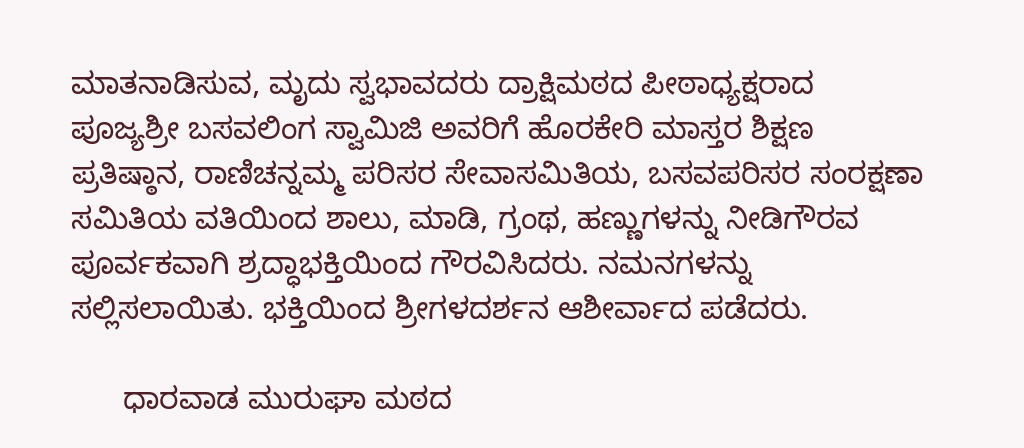ಮಾತನಾಡಿಸುವ, ಮೃದು ಸ್ವಭಾವದರು ದ್ರಾಕ್ಷಿಮಠದ ಪೀಠಾಧ್ಯಕ್ಷರಾದ ಪೂಜ್ಯಶ್ರೀ ಬಸವಲಿಂಗ ಸ್ವಾಮಿಜಿ ಅವರಿಗೆ ಹೊರಕೇರಿ ಮಾಸ್ತರ ಶಿಕ್ಷಣ ಪ್ರತಿಷ್ಠಾನ, ರಾಣಿಚನ್ನಮ್ಮ ಪರಿಸರ ಸೇವಾಸಮಿತಿಯ, ಬಸವಪರಿಸರ ಸಂರಕ್ಷಣಾ ಸಮಿತಿಯ ವತಿಯಿಂದ ಶಾಲು, ಮಾಡಿ, ಗ್ರಂಥ, ಹಣ್ಣುಗಳನ್ನು ನೀಡಿಗೌರವ ಪೂರ್ವಕವಾಗಿ ಶ್ರದ್ಧಾಭಕ್ತಿಯಿಂದ ಗೌರವಿಸಿದರು. ನಮನಗಳನ್ನು ಸಲ್ಲಿಸಲಾಯಿತು. ಭಕ್ತಿಯಿಂದ ಶ್ರೀಗಳದರ್ಶನ ಆಶೀರ್ವಾದ ಪಡೆದರು.

      ಧಾರವಾಡ ಮುರುಘಾ ಮಠದ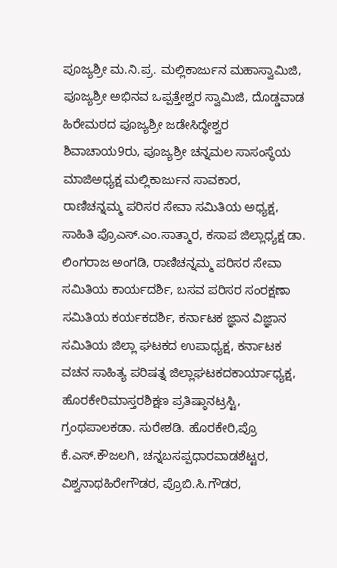ಪೂಜ್ಯಶ್ರೀ ಮ.ನಿ.ಪ್ರ. ಮಲ್ಲಿಕಾರ್ಜುನ ಮಹಾಸ್ವಾಮಿಜಿ, ಪೂಜ್ಯಶ್ರೀ ಅಭಿನವ ಒಪ್ಪತ್ತೇಶ್ವರ ಸ್ವಾಮಿಜಿ, ದೊಡ್ಡವಾಡ ಹಿರೇಮಠದ ಪೂಜ್ಯಶ್ರೀ ಜಡೇಸಿದ್ಧೇಶ್ವರ ಶಿವಾಚಾಯ9ರು, ಪೂಜ್ಯಶ್ರೀ ಚನ್ನಮಲ ಸಾಸಂಸ್ಥೆಯ ಮಾಜಿಅಧ್ಯಕ್ಷ ಮಲ್ಲಿಕಾರ್ಜುನ ಸಾವಕಾರ,   ರಾಣಿಚನ್ನಮ್ಮ ಪರಿಸರ ಸೇವಾ ಸಮಿತಿಯ ಅಧ್ಯಕ್ಷ, ಸಾಹಿತಿ ಪ್ರೊಎಸ್‌.ಎಂ.ಸಾತ್ಮಾರ, ಕಸಾಪ ಜಿಲ್ಲಾಧ್ಯಕ್ಷ ಡಾ. ಲಿಂಗರಾಜ ಅಂಗಡಿ, ರಾಣಿಚನ್ನಮ್ಮ ಪರಿಸರ ಸೇವಾ ಸಮಿತಿಯ ಕಾರ್ಯದರ್ಶಿ, ಬಸವ ಪರಿಸರ ಸಂರಕ್ಷಣಾ ಸಮಿತಿಯ ಕರ್ಯಕದರ್ಶಿ, ಕರ್ನಾಟಕ ಜ್ಞಾನ ವಿಜ್ಞಾನ ಸಮಿತಿಯ ಜಿಲ್ಲಾ ಘಟಕದ ಉಪಾಧ್ಯಕ್ಷ, ಕರ್ನಾಟಕ ವಚನ ಸಾಹಿತ್ಯ ಪರಿಷತ್ನ ಜಿಲ್ಲಾಘಟಕದಕಾರ್ಯಾಧ್ಯಕ್ಷ, ಹೊರಕೇರಿಮಾಸ್ತರಶಿಕ್ಷಣ ಪ್ರತಿಷ್ಠಾನಟ್ರಸ್ಟಿ,  ಗ್ರಂಥಪಾಲಕಡಾ. ಸುರೇಶಡಿ. ಹೊರಕೇರಿ,ಪ್ರೊ ಕೆ.ಎಸ್‌.ಕೌಜಲಗಿ, ಚನ್ನಬಸಪ್ಪಧಾರವಾಡಶೆಟ್ಟರ, ವಿಶ್ವನಾಥಹಿರೇಗೌಡರ, ಪ್ರೊಬಿ.ಸಿ.ಗೌಡರ,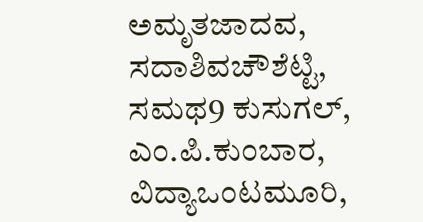ಅಮೃತಜಾದವ, ಸದಾಶಿವಚೌಶೆಟ್ಟಿ, ಸಮಥ9 ಕುಸುಗಲ್, ಎಂ.ಪಿ.ಕುಂಬಾರ, ವಿದ್ಯಾಒಂಟಮೂರಿ,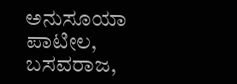ಅನುಸೂಯಾ ಪಾಟೀಲ, ಬಸವರಾಜ,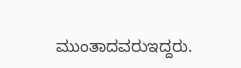ಮುಂತಾದವರುಇದ್ದರು.